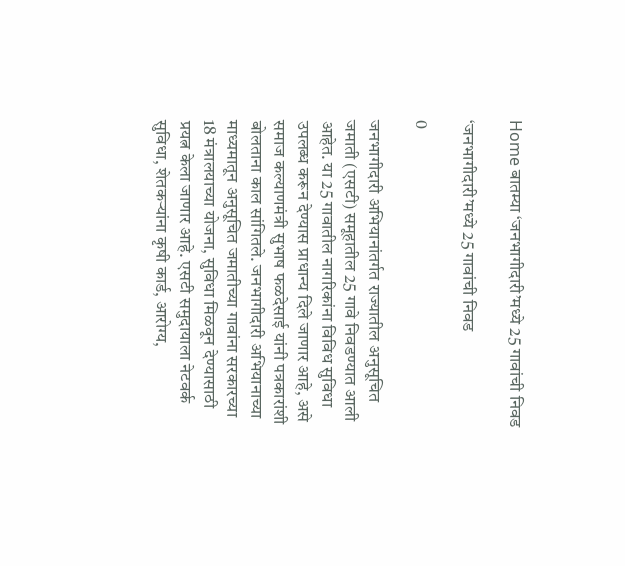Home बातम्या ‘जनभागीदारी’मध्ये 25 गावांची निवड

‘जनभागीदारी’मध्ये 25 गावांची निवड

0

जनभागीदारी अभियानांतर्गत राज्यातील अनुसूचित जमाती (एसटी) समूहातील 25 गावे निवडण्यात आली आहेत. या 25 गावातील नागरिकांना विविध सुविधा उपलब्ध करून देण्यास प्राधान्य दिले जाणार आहे, असे समाज कल्याणमंत्री सुभाष फळदेसाई यांनी पत्रकारांशी बोलताना काल सांगितले. जनभागीदारी अभियानाच्या माध्यमातून अनुसूचित जमातीच्या गावांना सरकारच्या 18 मंत्रालयाच्या योजना, सुविधा मिळवून देण्यासाठी प्रयत्न केला जाणार आहे. एसटी समुदायाला नेटवर्क सुविधा, शेतकऱ्यांना कृषी कार्ड, आरोग्य,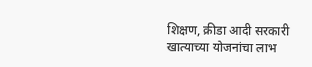शिक्षण, क्रीडा आदी सरकारी खात्याच्या योजनांचा लाभ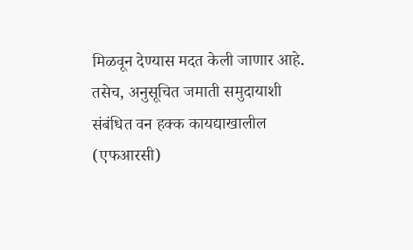मिळवून देण्यास मदत केली जाणार आहे. तसेच, अनुसूचित जमाती समुदायाशी संबंधित वन हक्क कायद्याखालील (एफआरसी)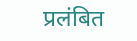प्रलंबित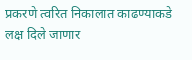प्रकरणे त्वरित निकालात काढण्याकडे लक्ष दिले जाणार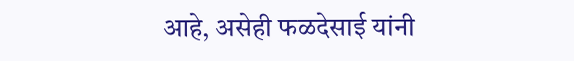आहे, असेही फळदेसाई यांनी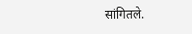सांगितले.